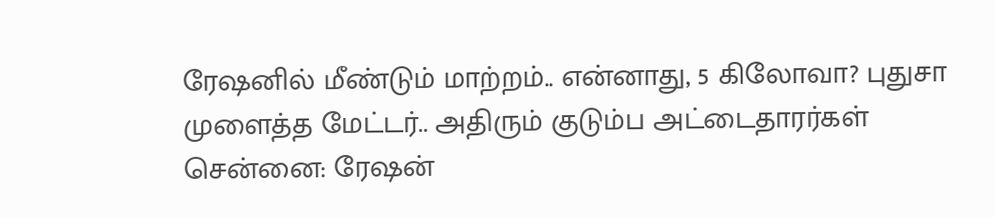ரேஷனில் மீண்டும் மாற்றம்.. என்னாது, 5 கிலோவா? புதுசா முளைத்த மேட்டர்.. அதிரும் குடும்ப அட்டைதாரர்கள்
சென்னை: ரேஷன்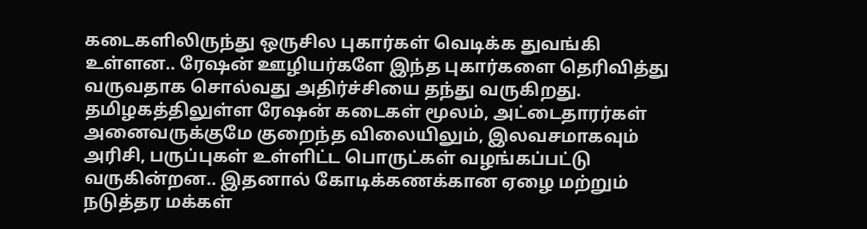கடைகளிலிருந்து ஒருசில புகார்கள் வெடிக்க துவங்கி உள்ளன.. ரேஷன் ஊழியர்களே இந்த புகார்களை தெரிவித்து வருவதாக சொல்வது அதிர்ச்சியை தந்து வருகிறது.
தமிழகத்திலுள்ள ரேஷன் கடைகள் மூலம், அட்டைதாரர்கள் அனைவருக்குமே குறைந்த விலையிலும், இலவசமாகவும் அரிசி, பருப்புகள் உள்ளிட்ட பொருட்கள் வழங்கப்பட்டு வருகின்றன.. இதனால் கோடிக்கணக்கான ஏழை மற்றும் நடுத்தர மக்கள்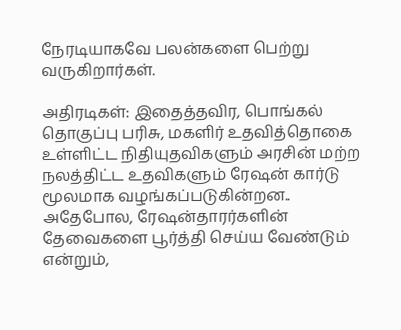நேரடியாகவே பலன்களை பெற்று வருகிறார்கள்.

அதிரடிகள்: இதைத்தவிர, பொங்கல் தொகுப்பு பரிசு, மகளிர் உதவித்தொகை உள்ளிட்ட நிதியுதவிகளும் அரசின் மற்ற நலத்திட்ட உதவிகளும் ரேஷன் கார்டு மூலமாக வழங்கப்படுகின்றன..
அதேபோல, ரேஷன்தாரர்களின் தேவைகளை பூர்த்தி செய்ய வேண்டும் என்றும்,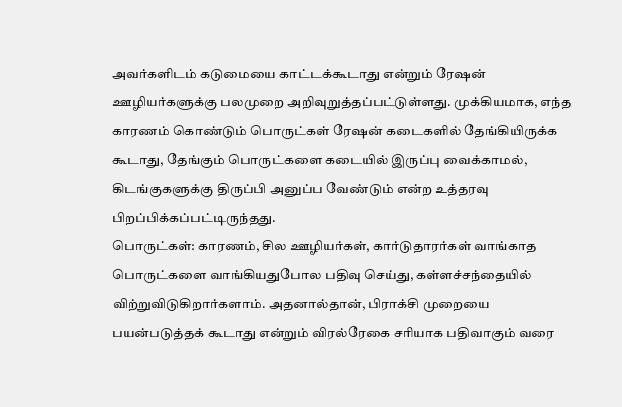அவர்களிடம் கடுமையை காட்டக்கூடாது என்றும் ரேஷன் ஊழியர்களுக்கு பலமுறை அறிவுறுத்தப்பட்டுள்ளது. முக்கியமாக, எந்த காரணம் கொண்டும் பொருட்கள் ரேஷன் கடைகளில் தேங்கியிருக்க கூடாது, தேங்கும் பொருட்களை கடையில் இருப்பு வைக்காமல், கிடங்குகளுக்கு திருப்பி அனுப்ப வேண்டும் என்ற உத்தரவு பிறப்பிக்கப்பட்டிருந்தது.
பொருட்கள்: காரணம், சில ஊழியர்கள், கார்டுதாரர்கள் வாங்காத பொருட்களை வாங்கியதுபோல பதிவு செய்து, கள்ளச்சந்தையில் விற்றுவிடுகிறார்களாம். அதனால்தான், பிராக்சி முறையை பயன்படுத்தக் கூடாது என்றும் விரல்ரேகை சரியாக பதிவாகும் வரை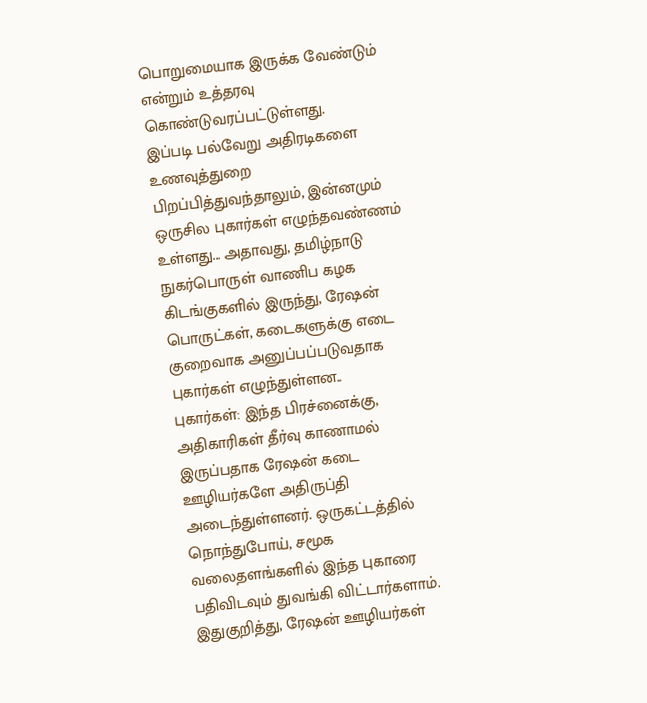பொறுமையாக இருக்க வேண்டும் என்றும் உத்தரவு கொண்டுவரப்பட்டுள்ளது.
இப்படி பல்வேறு அதிரடிகளை உணவுத்துறை பிறப்பித்துவந்தாலும், இன்னமும் ஒருசில புகார்கள் எழுந்தவண்ணம் உள்ளது... அதாவது, தமிழ்நாடு நுகர்பொருள் வாணிப கழக கிடங்குகளில் இருந்து, ரேஷன் பொருட்கள், கடைகளுக்கு எடை குறைவாக அனுப்பப்படுவதாக புகார்கள் எழுந்துள்ளன..
புகார்கள்: இந்த பிரச்னைக்கு, அதிகாரிகள் தீர்வு காணாமல் இருப்பதாக ரேஷன் கடை ஊழியர்களே அதிருப்தி அடைந்துள்ளனர். ஒருகட்டத்தில் நொந்துபோய், சமூக வலைதளங்களில் இந்த புகாரை பதிவிடவும் துவங்கி விட்டார்களாம்.
இதுகுறித்து, ரேஷன் ஊழியர்கள்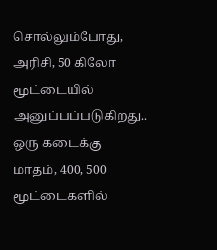சொல்லும்போது, அரிசி, 50 கிலோ மூட்டையில் அனுப்பப்படுகிறது.. ஒரு கடைக்கு மாதம், 400, 500 மூட்டைகளில்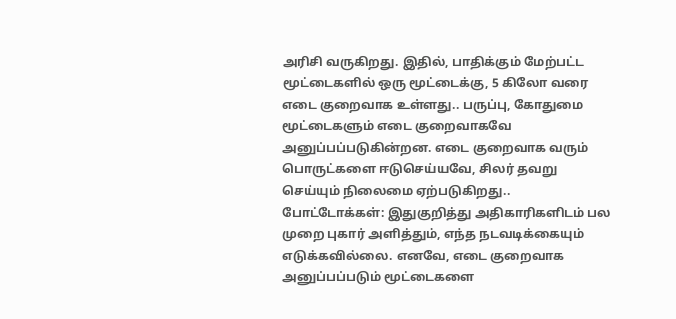அரிசி வருகிறது. இதில், பாதிக்கும் மேற்பட்ட மூட்டைகளில் ஒரு மூட்டைக்கு, 5 கிலோ வரை எடை குறைவாக உள்ளது.. பருப்பு, கோதுமை மூட்டைகளும் எடை குறைவாகவே அனுப்பப்படுகின்றன. எடை குறைவாக வரும் பொருட்களை ஈடுசெய்யவே, சிலர் தவறு செய்யும் நிலைமை ஏற்படுகிறது..
போட்டோக்கள்: இதுகுறித்து அதிகாரிகளிடம் பல முறை புகார் அளித்தும், எந்த நடவடிக்கையும் எடுக்கவில்லை. எனவே, எடை குறைவாக அனுப்பப்படும் மூட்டைகளை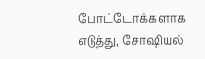போட்டோக்களாக எடுத்து, சோஷியல்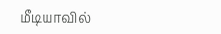மீடியாவில்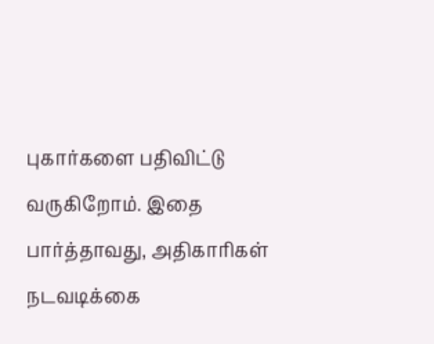புகார்களை பதிவிட்டு வருகிறோம். இதை பார்த்தாவது, அதிகாரிகள் நடவடிக்கை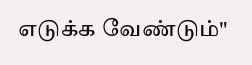எடுக்க வேண்டும்"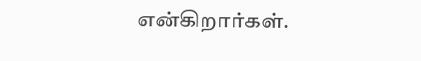என்கிறார்கள்.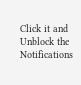Click it and Unblock the Notifications